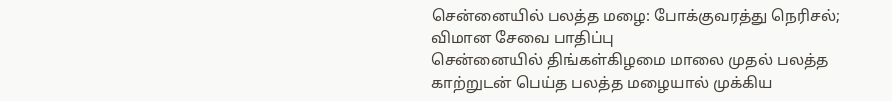சென்னையில் பலத்த மழை: போக்குவரத்து நெரிசல்; விமான சேவை பாதிப்பு
சென்னையில் திங்கள்கிழமை மாலை முதல் பலத்த காற்றுடன் பெய்த பலத்த மழையால் முக்கிய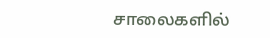சாலைகளில்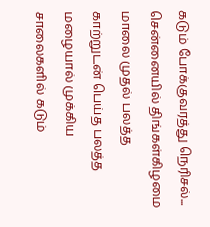கடும் போக்குவரத்து நெரிசல்...
சென்னையில் திங்கள்கிழமை மாலை முதல் பலத்த காற்றுடன் பெய்த பலத்த மழையால் முக்கிய சாலைகளில் கடும்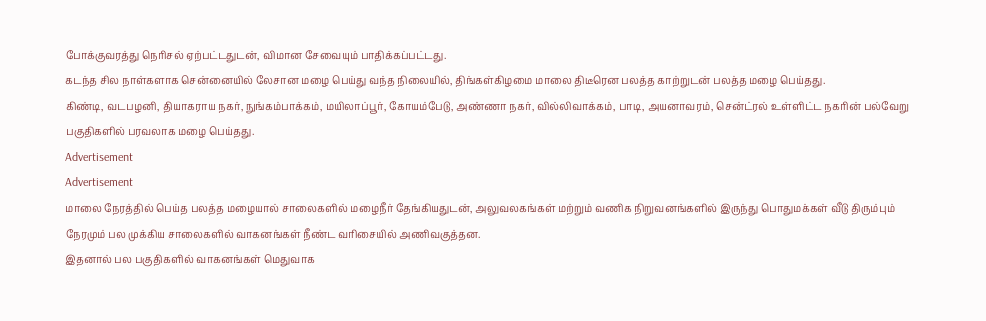போக்குவரத்து நெரிசல் ஏற்பட்டதுடன், விமான சேவையும் பாதிக்கப்பட்டது.
கடந்த சில நாள்களாக சென்னையில் லேசான மழை பெய்து வந்த நிலையில், திங்கள்கிழமை மாலை திடீரென பலத்த காற்றுடன் பலத்த மழை பெய்தது.
கிண்டி, வடபழனி, தியாகராய நகர், நுங்கம்பாக்கம், மயிலாப்பூர், கோயம்பேடு, அண்ணா நகர், வில்லிவாக்கம், பாடி, அயனாவரம், சென்ட்ரல் உள்ளிட்ட நகரின் பல்வேறு பகுதிகளில் பரவலாக மழை பெய்தது.
Advertisement
Advertisement
மாலை நேரத்தில் பெய்த பலத்த மழையால் சாலைகளில் மழைநீர் தேங்கியதுடன், அலுவலகங்கள் மற்றும் வணிக நிறுவனங்களில் இருந்து பொதுமக்கள் வீடு திரும்பும் நேரமும் பல முக்கிய சாலைகளில் வாகனங்கள் நீண்ட வரிசையில் அணிவகுத்தன.
இதனால் பல பகுதிகளில் வாகனங்கள் மெதுவாக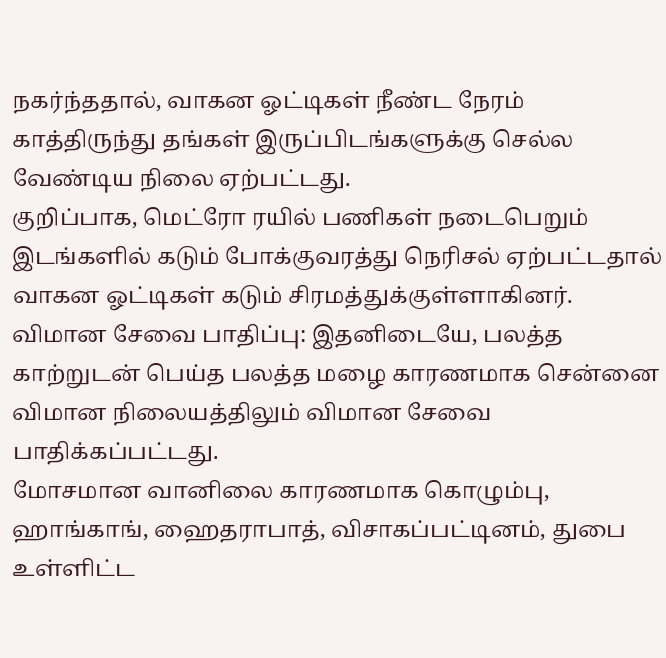நகர்ந்ததால், வாகன ஓட்டிகள் நீண்ட நேரம் காத்திருந்து தங்கள் இருப்பிடங்களுக்கு செல்ல வேண்டிய நிலை ஏற்பட்டது.
குறிப்பாக, மெட்ரோ ரயில் பணிகள் நடைபெறும் இடங்களில் கடும் போக்குவரத்து நெரிசல் ஏற்பட்டதால் வாகன ஓட்டிகள் கடும் சிரமத்துக்குள்ளாகினர்.
விமான சேவை பாதிப்பு: இதனிடையே, பலத்த காற்றுடன் பெய்த பலத்த மழை காரணமாக சென்னை விமான நிலையத்திலும் விமான சேவை பாதிக்கப்பட்டது.
மோசமான வானிலை காரணமாக கொழும்பு, ஹாங்காங், ஹைதராபாத், விசாகப்பட்டினம், துபை உள்ளிட்ட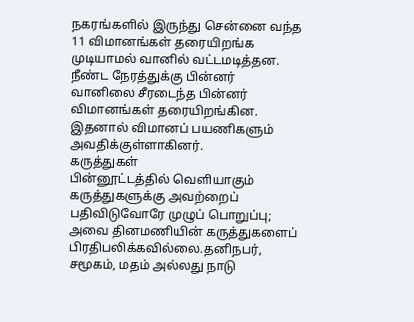நகரங்களில் இருந்து சென்னை வந்த 11 விமானங்கள் தரையிறங்க முடியாமல் வானில் வட்டமடித்தன.
நீண்ட நேரத்துக்கு பின்னர் வானிலை சீரடைந்த பின்னர் விமானங்கள் தரையிறங்கின. இதனால் விமானப் பயணிகளும் அவதிக்குள்ளாகினர்.
கருத்துகள்
பின்னூட்டத்தில் வெளியாகும் கருத்துகளுக்கு அவற்றைப் பதிவிடுவோரே முழுப் பொறுப்பு; அவை தினமணியின் கருத்துகளைப் பிரதிபலிக்கவில்லை.தனிநபர், சமூகம், மதம் அல்லது நாடு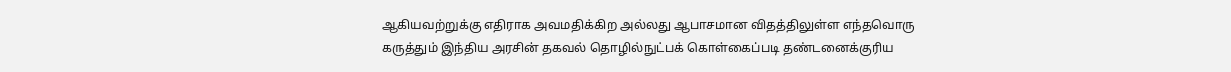ஆகியவற்றுக்கு எதிராக அவமதிக்கிற அல்லது ஆபாசமான விதத்திலுள்ள எந்தவொரு கருத்தும் இந்திய அரசின் தகவல் தொழில்நுட்பக் கொள்கைப்படி தண்டனைக்குரிய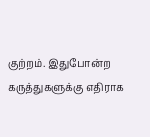குற்றம். இதுபோன்ற கருத்துகளுக்கு எதிராக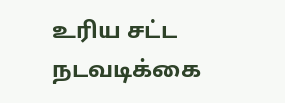உரிய சட்ட நடவடிக்கை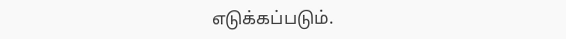எடுக்கப்படும்.